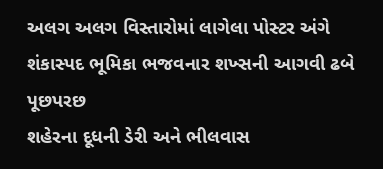અલગ અલગ વિસ્તારોમાં લાગેલા પોસ્ટર અંગે શંકાસ્પદ ભૂમિકા ભજવનાર શખ્સની આગવી ઢબે પૂછપરછ
શહેરના દૂધની ડેરી અને ભીલવાસ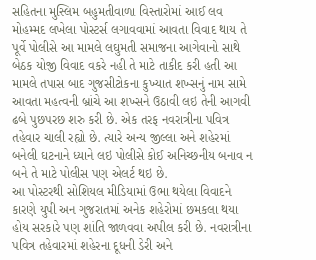સહિતના મુસ્લિમ બહુમતીવાળા વિસ્તારોમાં આઈ લવ મોહમ્મદ લખેલા પોસ્ટર્સ લગાવવામાં આવતા વિવાદ થાય તે પૂર્વે પોલીસે આ મામલે લઘુમતી સમાજના આગેવાનો સાથે બેઠક યોજી વિવાદ વકરે નહી તે માટે તાકીદ કરી હતી આ મામલે તપાસ બાદ ગુજસીટોકના કુખ્યાત શખ્સનું નામ સામે આવતા મહત્વની બ્રાંચે આ શખ્સને ઉઠાવી લઇ તેની આગવી ઢબે પુછપરછ શરુ કરી છે. એક તરફ નવરાત્રીના પવિત્ર તહેવાર ચાલી રહ્યો છે. ત્યારે અન્ય જીલ્લા અને શહેરમાં બનેલી ઘટનાને ધ્યાને લઇ પોલીસે કોઈ અનિચ્છનીય બનાવ ન બને તે માટે પોલીસ પણ એલર્ટ થઇ છે.
આ પોસ્ટરથી સોશિયલ મીડિયામાં ઉભા થયેલા વિવાદને કારણે યુપી અન ગુજરાતમાં અનેક શહેરોમાં છમકલા થયા હોય સરકારે પણ શાંતિ જાળવવા અપીલ કરી છે. નવરાત્રીના પવિત્ર તહેવારમાં શહેરના દૂધની ડેરી અને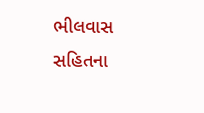ભીલવાસ સહિતના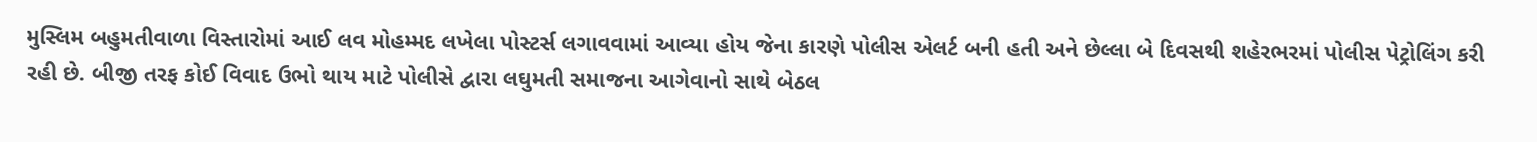મુસ્લિમ બહુમતીવાળા વિસ્તારોમાં આઈ લવ મોહમ્મદ લખેલા પોસ્ટર્સ લગાવવામાં આવ્યા હોય જેના કારણે પોલીસ એલર્ટ બની હતી અને છેલ્લા બે દિવસથી શહેરભરમાં પોલીસ પેટ્રોલિંગ કરી રહી છે. બીજી તરફ કોઈ વિવાદ ઉભો થાય માટે પોલીસે દ્વારા લઘુમતી સમાજના આગેવાનો સાથે બેઠલ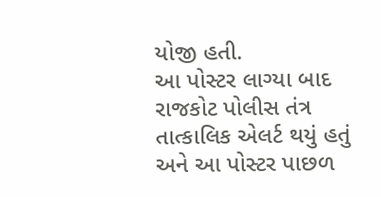યોજી હતી.
આ પોસ્ટર લાગ્યા બાદ રાજકોટ પોલીસ તંત્ર તાત્કાલિક એલર્ટ થયું હતું અને આ પોસ્ટર પાછળ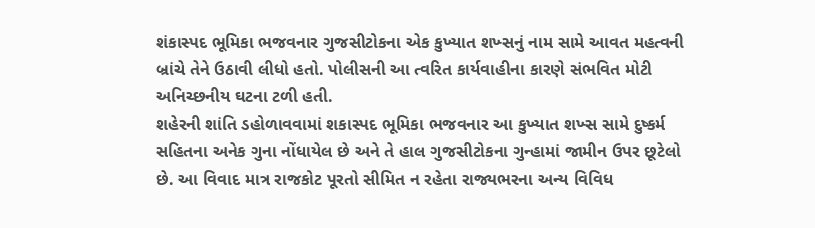શંકાસ્પદ ભૂમિકા ભજવનાર ગુજસીટોકના એક કુખ્યાત શખ્સનું નામ સામે આવત મહત્વની બ્રાંચે તેને ઉઠાવી લીધો હતો. પોલીસની આ ત્વરિત કાર્યવાહીના કારણે સંભવિત મોટી અનિચ્છનીય ઘટના ટળી હતી.
શહેરની શાંતિ ડહોળાવવામાં શકાસ્પદ ભૂમિકા ભજવનાર આ કુખ્યાત શખ્સ સામે દુષ્કર્મ સહિતના અનેક ગુના નોંધાયેલ છે અને તે હાલ ગુજસીટોકના ગુન્હામાં જામીન ઉપર છૂટેલો છે. આ વિવાદ માત્ર રાજકોટ પૂરતો સીમિત ન રહેતા રાજ્યભરના અન્ય વિવિધ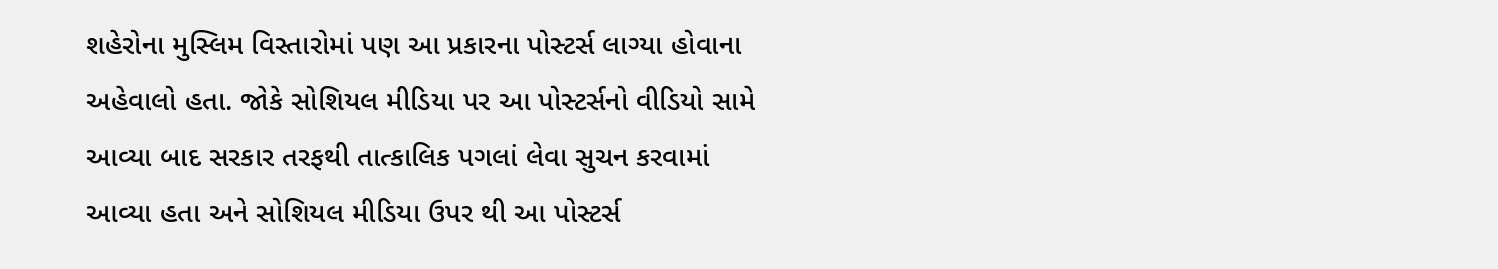શહેરોના મુસ્લિમ વિસ્તારોમાં પણ આ પ્રકારના પોસ્ટર્સ લાગ્યા હોવાના અહેવાલો હતા. જોકે સોશિયલ મીડિયા પર આ પોસ્ટર્સનો વીડિયો સામે આવ્યા બાદ સરકાર તરફથી તાત્કાલિક પગલાં લેવા સુચન કરવામાં આવ્યા હતા અને સોશિયલ મીડિયા ઉપર થી આ પોસ્ટર્સ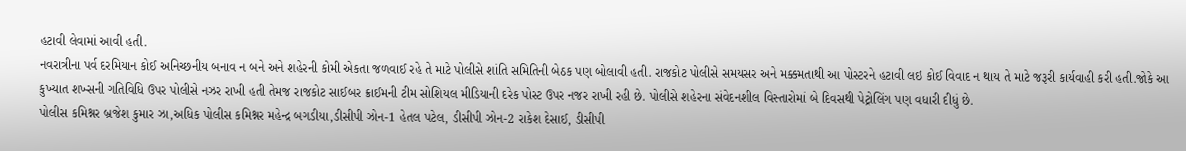હટાવી લેવામાં આવી હતી.
નવરાત્રીના પર્વ દરમિયાન કોઈ અનિચ્છનીય બનાવ ન બને અને શહેરની કોમી એકતા જળવાઈ રહે તે માટે પોલીસે શાંતિ સમિતિની બેઠક પણ બોલાવી હતી. રાજકોટ પોલીસે સમયસર અને મક્કમતાથી આ પોસ્ટરને હટાવી લઇ કોઈ વિવાદ ન થાય તે માટે જરૂરી કાર્યવાહી કરી હતી.જોકે આ કુખ્યાત શખ્સની ગતિવિધિ ઉપર પોલીસે નઝર રાખી હતી તેમજ રાજકોટ સાઈબર ક્રાઈમની ટીમ સોશિયલ મીડિયાની દરેક પોસ્ટ ઉપર નજર રાખી રહી છે. પોલીસે શહેરના સંવેદનશીલ વિસ્તારોમાં બે દિવસથી પેટ્રોલિંગ પણ વધારી દીધું છે.
પોલીસ કમિશ્નર બ્રજેશ કુમાર ઝા,અધિક પોલીસ કમિશ્નર મહેન્દ્ર બગડીયા,ડીસીપી ઝોન-1 હેતલ પટેલ, ડીસીપી ઝોન-2 રાકેશ દેસાઈ, ડીસીપી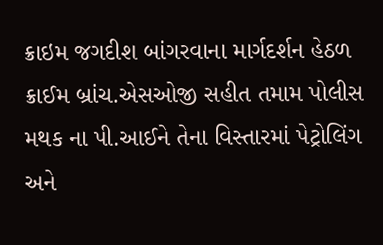ક્રાઇમ જગદીશ બાંગરવાના માર્ગદર્શન હેઠળ ક્રાઈમ બ્રાંચ.એસઓજી સહીત તમામ પોલીસ મથક ના પી.આઈને તેના વિસ્તારમાં પેટ્રોલિંગ અને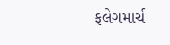ફલેગમાર્ચ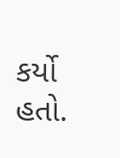કર્યો હતો.